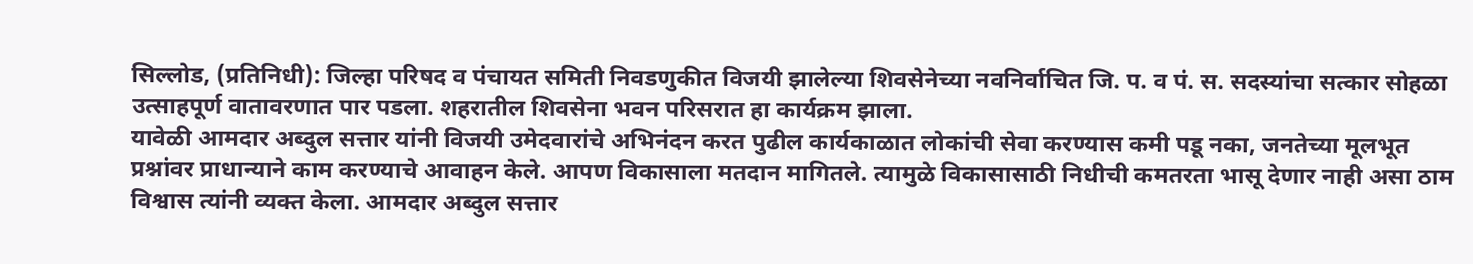सिल्लोड, (प्रतिनिधी): जिल्हा परिषद व पंचायत समिती निवडणुकीत विजयी झालेल्या शिवसेनेच्या नवनिर्वाचित जि. प. व पं. स. सदस्यांचा सत्कार सोहळा उत्साहपूर्ण वातावरणात पार पडला. शहरातील शिवसेना भवन परिसरात हा कार्यक्रम झाला.
यावेळी आमदार अब्दुल सत्तार यांनी विजयी उमेदवारांचे अभिनंदन करत पुढील कार्यकाळात लोकांची सेवा करण्यास कमी पडू नका, जनतेच्या मूलभूत प्रश्नांवर प्राधान्याने काम करण्याचे आवाहन केले. आपण विकासाला मतदान मागितले. त्यामुळे विकासासाठी निधीची कमतरता भासू देणार नाही असा ठाम विश्वास त्यांनी व्यक्त केला. आमदार अब्दुल सत्तार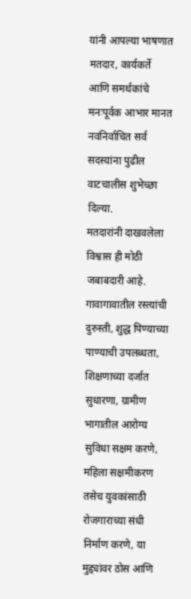यांनी आपल्या भाषणात मतदार, कार्यकर्ते आणि समर्थकांचे मनःपूर्वक आभार मानत नवनिर्वाचित सर्व सदस्यांना पुढील वाटचालीस शुभेच्छा दिल्या.
मतदारांनी दाखवलेला विश्वास ही मोठी जबाबदारी आहे. गावागावातील रस्त्यांची दुरुस्ती, शुद्ध पिण्याच्या पाण्याची उपलब्धता, शिक्षणाच्या दर्जात सुधारणा, ग्रामीण भागातील आरोग्य सुविधा सक्षम करणे, महिला सक्षमीकरण तसेच युवकांसाठी रोजगाराच्या संधी निर्माण करणे, या मुद्द्यांवर ठोस आणि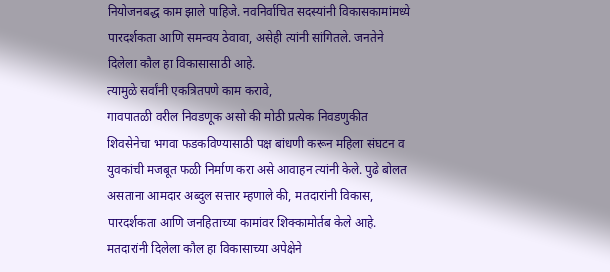नियोजनबद्ध काम झाले पाहिजे. नवनिर्वाचित सदस्यांनी विकासकामांमध्ये पारदर्शकता आणि समन्वय ठेवावा, असेही त्यांनी सांगितले. जनतेने दिलेला कौल हा विकासासाठी आहे.
त्यामुळे सर्वांनी एकत्रितपणे काम करावे,
गावपातळी वरील निवडणूक असो की मोठी प्रत्येक निवडणुकीत शिवसेनेचा भगवा फडकविण्यासाठी पक्ष बांधणी करून महिला संघटन व युवकांची मजबूत फळी निर्माण करा असे आवाहन त्यांनी केले. पुढे बोलत असताना आमदार अब्दुल सत्तार म्हणाले की, मतदारांनी विकास, पारदर्शकता आणि जनहिताच्या कामांवर शिक्कामोर्तब केले आहे. मतदारांनी दिलेला कौल हा विकासाच्या अपेक्षेने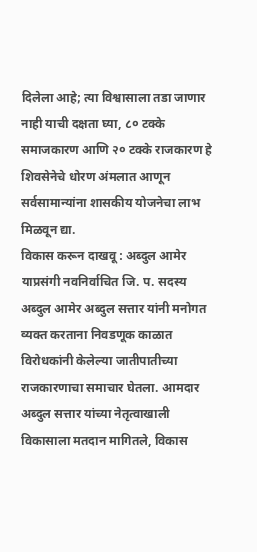दिलेला आहे; त्या विश्वासाला तडा जाणार नाही याची दक्षता घ्या, ८० टक्के समाजकारण आणि २० टक्के राजकारण हे शिवसेनेचे धोरण अंमलात आणून सर्वसामान्यांना शासकीय योजनेचा लाभ मिळवून द्या.
विकास करून दाखवू : अब्दुल आमेर
याप्रसंगी नवनिर्वाचित जि. प. सदस्य अब्दुल आमेर अब्दुल सत्तार यांनी मनोगत व्यक्त करताना निवडणूक काळात विरोधकांनी केलेल्या जातीपातीच्या राजकारणाचा समाचार घेतला. आमदार अब्दुल सत्तार यांच्या नेतृत्वाखाली विकासाला मतदान मागितले, विकास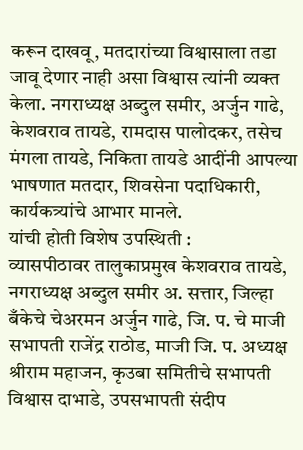करून दाखवू, मतदारांच्या विश्वासाला तडा जावू देणार नाही असा विश्वास त्यांनी व्यक्त केला. नगराध्यक्ष अब्दुल समीर, अर्जुन गाढे, केशवराव तायडे, रामदास पालोदकर, तसेच मंगला तायडे, निकिता तायडे आदींनी आपल्या भाषणात मतदार, शिवसेना पदाधिकारी, कार्यकत्र्यांचे आभार मानले.
यांची होती विशेष उपस्थिती :
व्यासपीठावर तालुकाप्रमुख केशवराव तायडे, नगराध्यक्ष अब्दुल समीर अ. सत्तार, जिल्हा बँकेचे चेअरमन अर्जुन गाढे, जि. प. चे माजी सभापती राजेंद्र राठोड, माजी जि. प. अध्यक्ष श्रीराम महाजन, कृउबा समितीचे सभापती विश्वास दाभाडे, उपसभापती संदीप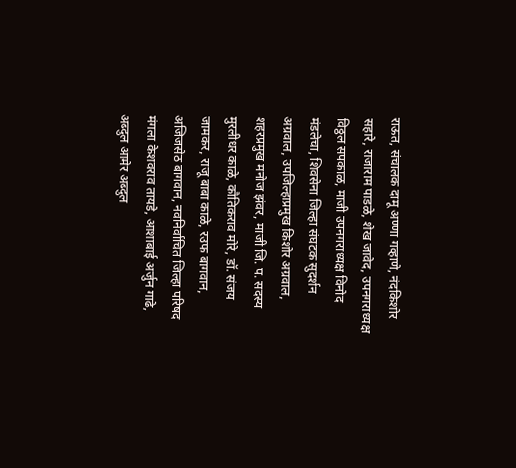राऊत, संचालक दामू अण्णा गव्हाणे, नंदकिशोर सहारे, राजाराम पाडळे, शेख जावेद, उपनगराध्यक्ष विठ्ठल सपकाळ, माजी उपनगराध्यक्ष विनोद मंडलेचा, शिवसेना जिल्हा संघटक सुदर्शन अग्रवाल, उपजिल्हाप्रमुख किशोर अग्रवाल, शहरप्रमुख मनोज झंवर, माजी जि. प. सदस्य मुरलीधर काळे, कौतिकराव मोरे, डॉ. संजय जामकर, राजू बाबा काळे, रउफ बागवान, अजिजसेठ बागवान, नवनिर्वाचित जिल्हा परिषद मंगला केशवराव तायडे, आशाबाई अर्जुन गाढे, अब्दुल आमेर अब्दुल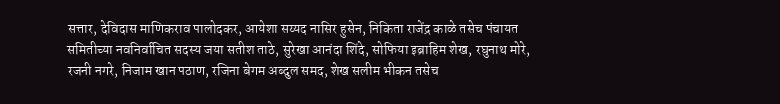सत्तार, देविदास माणिकराव पालोदकर, आयेशा सय्यद नासिर हुसेन, निकिता राजेंद्र काळे तसेच पंचायत समितीच्या नवनिर्वाचित सदस्य जया सतीश ताठे, सुरेखा आनंदा शिंदे, सोफिया इब्राहिम शेख, रघुनाथ मोरे, रजनी नगरे, निजाम खान पठाण, रजिना बेगम अब्दुल समद, शेख सलीम भीकन तसेच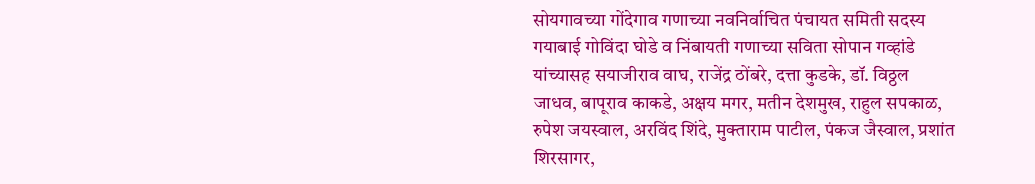सोयगावच्या गोंदेगाव गणाच्या नवनिर्वाचित पंचायत समिती सदस्य गयाबाई गोविंदा घोडे व निंबायती गणाच्या सविता सोपान गव्हांडे यांच्यासह सयाजीराव वाघ, राजेंद्र ठोंबरे, दत्ता कुडके, डॉ. विठ्ठल जाधव, बापूराव काकडे, अक्षय मगर, मतीन देशमुख, राहुल सपकाळ, रुपेश जयस्वाल, अरविंद शिंदे, मुक्ताराम पाटील, पंकज जैस्वाल, प्रशांत शिरसागर,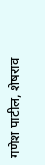गणेश पाटील, शेषराव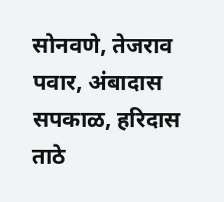सोनवणे, तेजराव पवार, अंबादास सपकाळ, हरिदास ताठे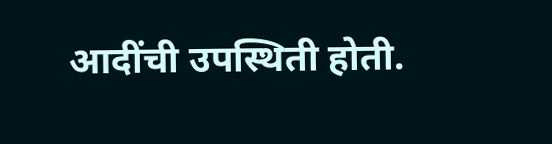आदींची उपस्थिती होती.